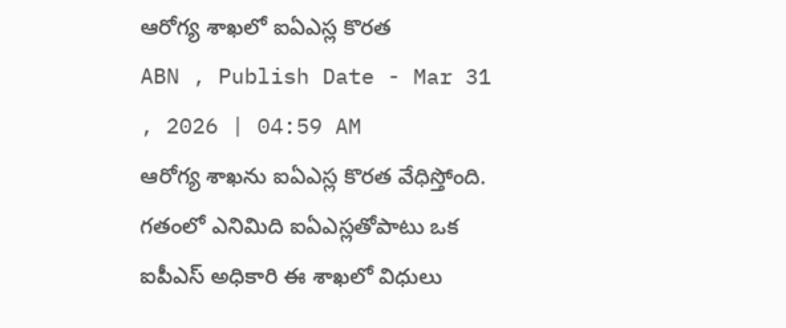ఆరోగ్య శాఖలో ఐఏఎస్ల కొరత
ABN , Publish Date - Mar 31 , 2026 | 04:59 AM
ఆరోగ్య శాఖను ఐఏఎస్ల కొరత వేధిస్తోంది. గతంలో ఎనిమిది ఐఏఎస్లతోపాటు ఒక ఐపీఎస్ అధికారి ఈ శాఖలో విధులు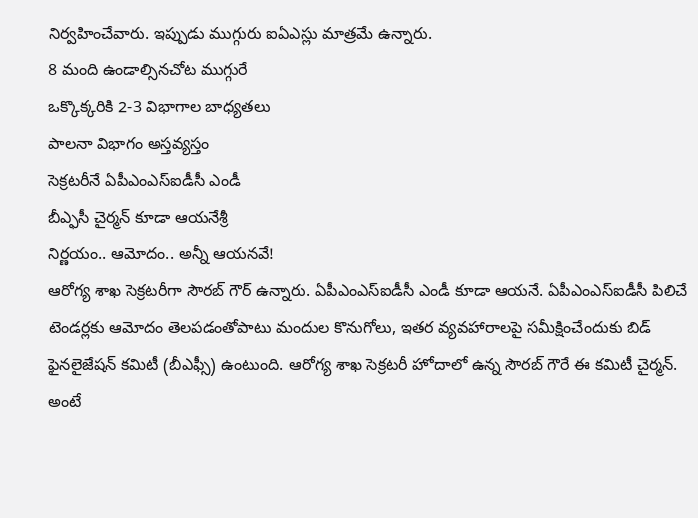నిర్వహించేవారు. ఇప్పుడు ముగ్గురు ఐఏఎస్లు మాత్రమే ఉన్నారు.
8 మంది ఉండాల్సినచోట ముగ్గురే
ఒక్కొక్కరికి 2-3 విభాగాల బాధ్యతలు
పాలనా విభాగం అస్తవ్యస్తం
సెక్రటరీనే ఏపీఎంఎస్ఐడీసీ ఎండీ
బీఎ్ఫసీ చైర్మన్ కూడా ఆయనేశ్రీ
నిర్ణయం.. ఆమోదం.. అన్నీ ఆయనవే!
ఆరోగ్య శాఖ సెక్రటరీగా సౌరబ్ గౌర్ ఉన్నారు. ఏపీఎంఎస్ఐడీసీ ఎండీ కూడా ఆయనే. ఏపీఎంఎస్ఐడీసీ పిలిచే టెండర్లకు ఆమోదం తెలపడంతోపాటు మందుల కొనుగోలు, ఇతర వ్యవహారాలపై సమీక్షించేందుకు బిడ్ ఫైనలైజేషన్ కమిటీ (బీఎఫ్సీ) ఉంటుంది. ఆరోగ్య శాఖ సెక్రటరీ హోదాలో ఉన్న సౌరబ్ గౌరే ఈ కమిటీ చైర్మన్. అంటే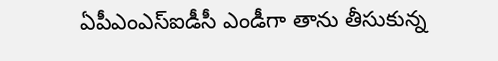ఏపీఎంఎస్ఐడీసీ ఎండీగా తాను తీసుకున్న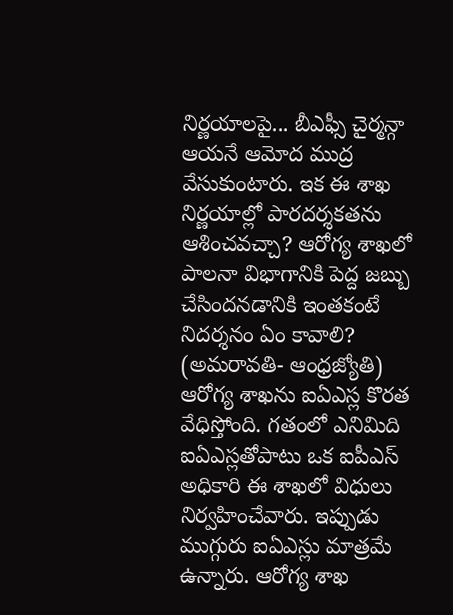నిర్ణయాలపై... బీఎఫ్సీ చైర్మన్గా ఆయనే ఆమోద ముద్ర వేసుకుంటారు. ఇక ఈ శాఖ నిర్ణయాల్లో పారదర్శకతను ఆశించవచ్చా? ఆరోగ్య శాఖలో పాలనా విభాగానికి పెద్ద జబ్బు చేసిందనడానికి ఇంతకంటే నిదర్శనం ఏం కావాలి?
(అమరావతి- ఆంధ్రజ్యోతి)
ఆరోగ్య శాఖను ఐఏఎస్ల కొరత వేధిస్తోంది. గతంలో ఎనిమిది ఐఏఎస్లతోపాటు ఒక ఐపీఎస్ అధికారి ఈ శాఖలో విధులు నిర్వహించేవారు. ఇప్పుడు ముగ్గురు ఐఏఎస్లు మాత్రమే ఉన్నారు. ఆరోగ్య శాఖ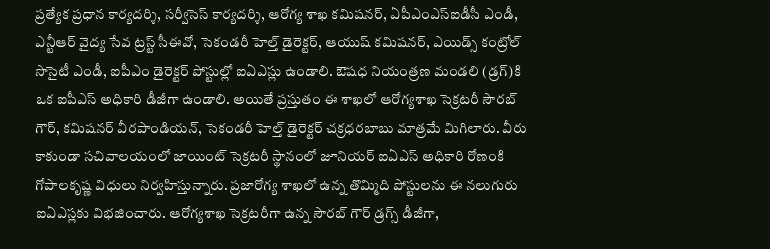ప్రత్యేక ప్రధాన కార్యదర్శి, సర్వీసెస్ కార్యదర్శి, ఆరోగ్య శాఖ కమిషనర్, ఏపీఎంఎస్ఐడీసీ ఎండీ, ఎన్టీఆర్ వైద్య సేవ ట్రస్ట్ సీఈవో, సెకండరీ హెల్త్ డైరెక్టర్, ఆయుష్ కమిషనర్, ఎయిడ్స్ కంట్రోల్ సొసైటీ ఎండీ, ఐపీఎం డైరెక్టర్ పోస్టుల్లో ఐఏఎస్లు ఉండాలి. ఔషధ నియంత్రణ మండలి (డ్రగ్)కి ఒక ఐపీఎస్ అధికారి డీజీగా ఉండాలి. అయితే ప్రస్తుతం ఈ శాఖలో ఆరోగ్యశాఖ సెక్రటరీ సౌరబ్ గౌర్, కమిషనర్ వీరపాండియన్, సెకండరీ హెల్త్ డైరెక్టర్ చక్రధరబాబు మాత్రమే మిగిలారు. వీరు కాకుండా సచివాలయంలో జాయింట్ సెక్రటరీ స్థానంలో జూనియర్ ఐఏఎస్ అధికారి రోణంకి గోపాలకృష్ణ విధులు నిర్వహిస్తున్నారు. ప్రజారోగ్య శాఖలో ఉన్న తొమ్మిది పోస్టులను ఈ నలుగురు ఐఏఎస్లకు విభజించారు. ఆరోగ్యశాఖ సెక్రటరీగా ఉన్న సౌరబ్ గౌర్ డ్రగ్స్ డీజీగా,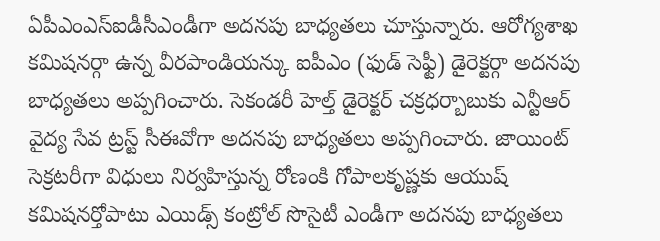ఏపీఎంఎస్ఐడీసీఎండీగా అదనపు బాధ్యతలు చూస్తున్నారు. ఆరోగ్యశాఖ కమిషనర్గా ఉన్న వీరపాండియన్కు ఐపీఎం (ఫుడ్ సెఫ్టీ) డైరెక్టర్గా అదనపు బాధ్యతలు అప్పగించారు. సెకండరీ హెల్త్ డైరెక్టర్ చక్రధర్బాబుకు ఎన్టీఆర్ వైద్య సేవ ట్రస్ట్ సీఈవోగా అదనపు బాధ్యతలు అప్పగించారు. జాయింట్ సెక్రటరీగా విధులు నిర్వహిస్తున్న రోణంకి గోపాలకృష్ణకు ఆయుష్ కమిషనర్తోపాటు ఎయిడ్స్ కంట్రోల్ సొసైటీ ఎండీగా అదనపు బాధ్యతలు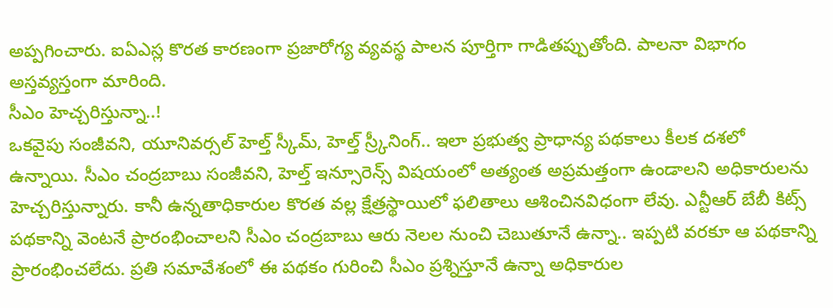అప్పగించారు. ఐఏఎస్ల కొరత కారణంగా ప్రజారోగ్య వ్యవస్థ పాలన పూర్తిగా గాడితప్పుతోంది. పాలనా విభాగం అస్తవ్యస్తంగా మారింది.
సీఎం హెచ్చరిస్తున్నా..!
ఒకవైపు సంజీవని, యూనివర్సల్ హెల్త్ స్కీమ్, హెల్త్ స్ర్కీనింగ్.. ఇలా ప్రభుత్వ ప్రాధాన్య పథకాలు కీలక దశలో ఉన్నాయి. సీఎం చంద్రబాబు సంజీవని, హెల్త్ ఇన్సూరెన్స్ విషయంలో అత్యంత అప్రమత్తంగా ఉండాలని అధికారులను హెచ్చరిస్తున్నారు. కానీ ఉన్నతాధికారుల కొరత వల్ల క్షేత్రస్థాయిలో ఫలితాలు ఆశించినవిధంగా లేవు. ఎన్టీఆర్ బేబీ కిట్స్ పథకాన్ని వెంటనే ప్రారంభించాలని సీఎం చంద్రబాబు ఆరు నెలల నుంచి చెబుతూనే ఉన్నా.. ఇప్పటి వరకూ ఆ పథకాన్ని ప్రారంభించలేదు. ప్రతి సమావేశంలో ఈ పథకం గురించి సీఎం ప్రశ్నిస్తూనే ఉన్నా అధికారుల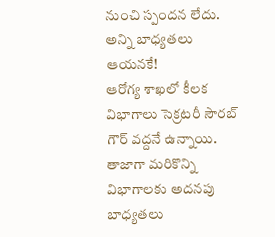నుంచి స్పందన లేదు.
అన్ని బాధ్యతలు ఆయనకే!
ఆరోగ్య శాఖలో కీలక విభాగాలు సెక్రటరీ సౌరబ్ గౌర్ వద్దనే ఉన్నాయి. తాజాగా మరికొన్ని విభాగాలకు అదనపు బాధ్యతలు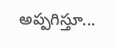అప్పగిస్తూ...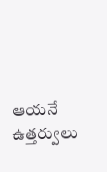ఆయనే ఉత్తర్వులు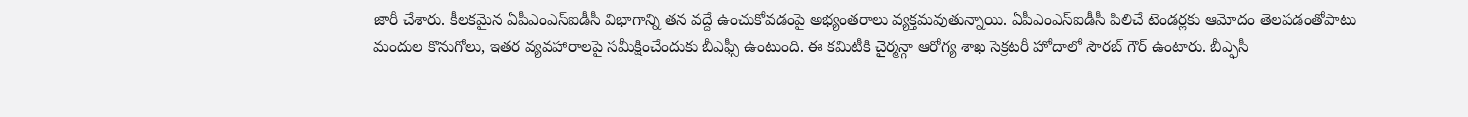జారీ చేశారు. కీలకమైన ఏపీఎంఎస్ఐడీసీ విభాగాన్ని తన వద్దే ఉంచుకోవడంపై అభ్యంతరాలు వ్యక్తమవుతున్నాయి. ఏపీఎంఎస్ఐడీసీ పిలిచే టెండర్లకు ఆమోదం తెలపడంతోపాటు మందుల కొనుగోలు, ఇతర వ్యవహారాలపై సమీక్షించేందుకు బీఎఫ్సీ ఉంటుంది. ఈ కమిటీకి చైర్మన్గా ఆరోగ్య శాఖ సెక్రటరీ హోదాలో సౌరబ్ గౌర్ ఉంటారు. బీఎ్ఫసీ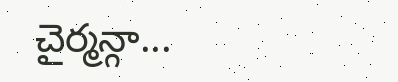చైర్మన్గా...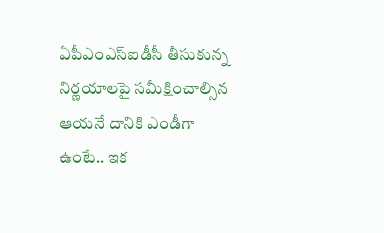ఏపీఎంఎస్ఐడీసీ తీసుకున్న నిర్ణయాలపై సమీక్షించాల్సిన ఆయనే దానికి ఎండీగా ఉంటే.. ఇక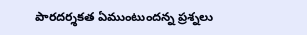పారదర్శకత ఏముంటుందన్న ప్రశ్నలు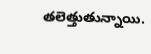తలెత్తుతున్నాయి.